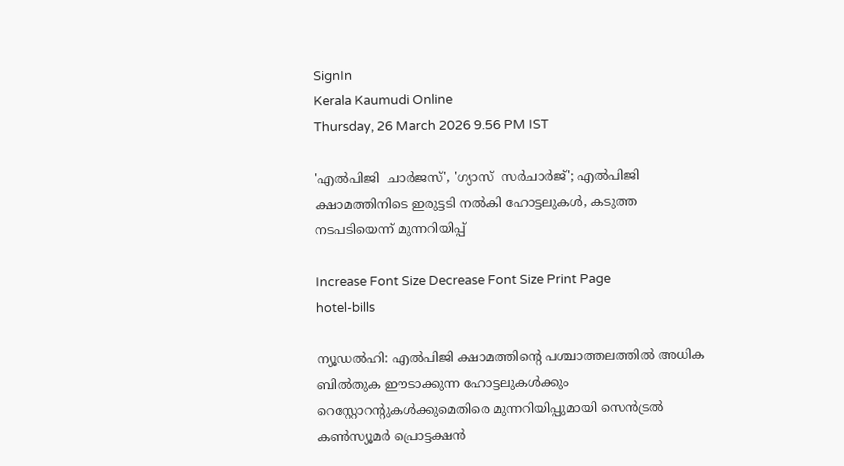SignIn
Kerala Kaumudi Online
Thursday, 26 March 2026 9.56 PM IST

'എൽപിജി  ചാർജസ്', 'ഗ്യാസ്  സർചാർജ്'; എൽപിജി ക്ഷാമത്തിനിടെ ഇരുട്ടടി നൽകി ഹോട്ടലുകൾ, കടുത്ത നടപടിയെന്ന് മുന്നറിയിപ്പ്

Increase Font Size Decrease Font Size Print Page
hotel-bills

ന്യൂഡൽഹി: എൽപിജി ക്ഷാമത്തിന്റെ പശ്ചാത്തലത്തിൽ അധിക ബിൽതുക ഈ‌ടാക്കുന്ന ഹോട്ടലുകൾക്കും റെസ്റ്റോറന്റുകൾക്കുമെതിരെ മുന്നറിയിപ്പുമായി സെൻട്രൽ കൺസ്യൂമർ പ്രൊട്ടക്ഷൻ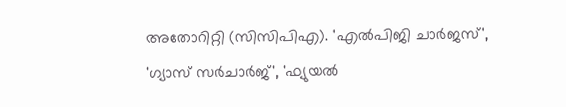അതോറിറ്റി (സിസിപിഎ). 'എൽപിജി ചാർജസ്', 'ഗ്യാസ് സർചാർജ്', 'ഫ്യുയൽ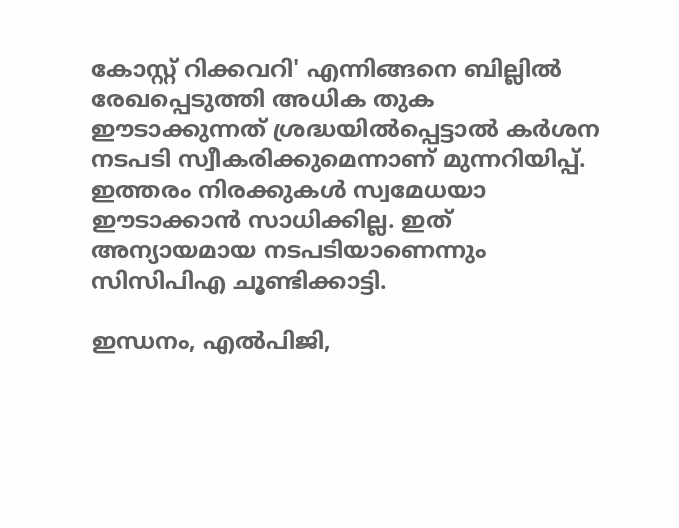കോസ്റ്റ് റിക്കവറി' എന്നിങ്ങനെ ബില്ലിൽ രേഖപ്പെടുത്തി അധിക തുക ഈടാക്കുന്നത് ശ്രദ്ധയിൽപ്പെട്ടാൽ കർശന നടപടി സ്വീകരിക്കുമെന്നാണ് മുന്നറിയിപ്പ്. ഇത്തരം നിരക്കുകൾ സ്വമേധയാ ഈടാക്കാൻ സാധിക്കില്ല. ഇത് അന്യായമായ നടപടിയാണെന്നും സിസിപിഎ ചൂണ്ടിക്കാട്ടി.

ഇന്ധനം, എൽപിജി,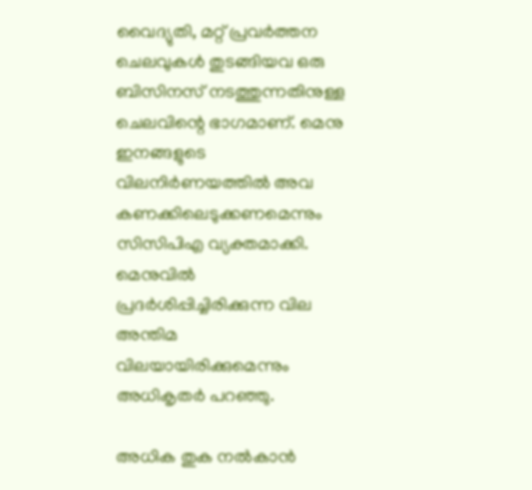വൈദ്യുതി, മറ്റ് പ്രവർത്തന ചെലവുകൾ തുടങ്ങിയവ ഒരു ബിസിനസ് നടത്തുന്നതിനുള്ള ചെലവിന്റെ ഭാഗമാണ്. മെനു ഇനങ്ങളുടെ വിലനിർണയത്തിൽ അവ കണക്കിലെടുക്കണമെന്നും സിസിപിഎ വ്യക്തമാക്കി. മെനുവിൽ പ്രദർശിപ്പിച്ചിരിക്കുന്ന വില അന്തിമ വിലയായിരിക്കുമെന്നും അധികൃതർ പറഞ്ഞു.

അധിക തുക നൽകാൻ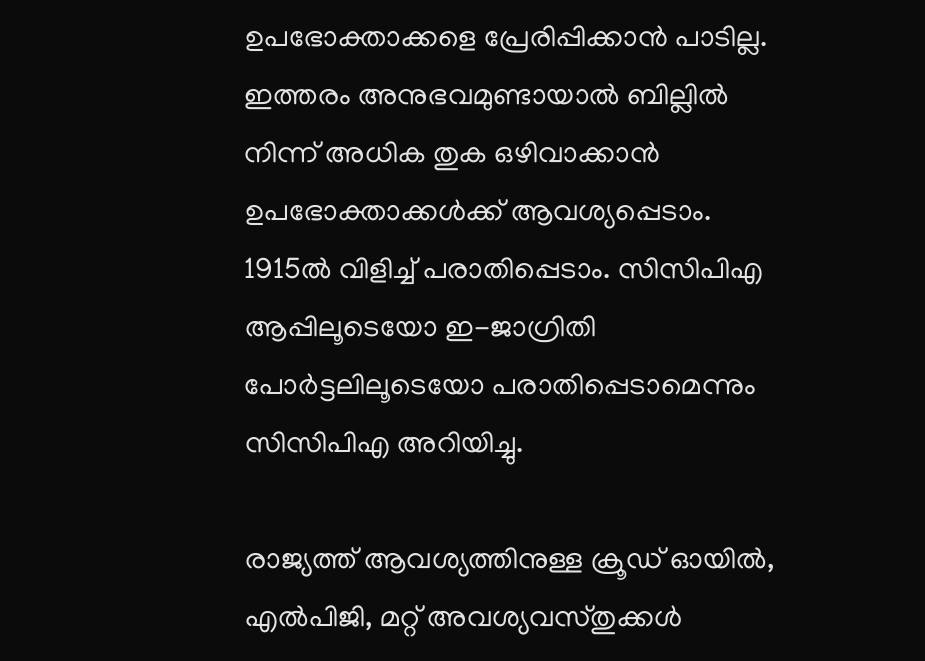ഉപഭോക്താക്കളെ പ്രേരിപ്പിക്കാൻ പാടില്ല. ഇത്തരം അനുഭവമുണ്ടായാൽ ബില്ലിൽ നിന്ന് അധിക തുക ഒഴിവാക്കാൻ ഉപഭോക്താക്കൾക്ക് ആവശ്യപ്പെടാം. 1915ൽ വിളിച്ച് പരാതിപ്പെടാം. സിസിപിഎ ആപ്പിലൂടെയോ ഇ-ജാഗ്രിതി പോർട്ടലിലൂടെയോ പരാതിപ്പെടാമെന്നും സിസിപിഎ അറിയിച്ചു.

രാജ്യത്ത് ആവശ്യത്തിനുള്ള ക്രൂഡ് ഓയിൽ, എൽപിജി, മറ്റ് അവശ്യവസ്തുക്കൾ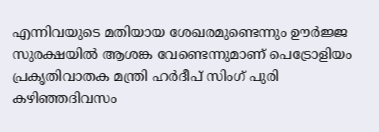എന്നിവയുടെ മതിയായ ശേഖരമുണ്ടെന്നും ഊർജ്ജ സുരക്ഷയിൽ ആശങ്ക വേണ്ടെന്നുമാണ് പെട്രോളിയം പ്രകൃതിവാതക മന്ത്രി ഹർദീപ് സിംഗ് പുരി കഴിഞ്ഞദിവസം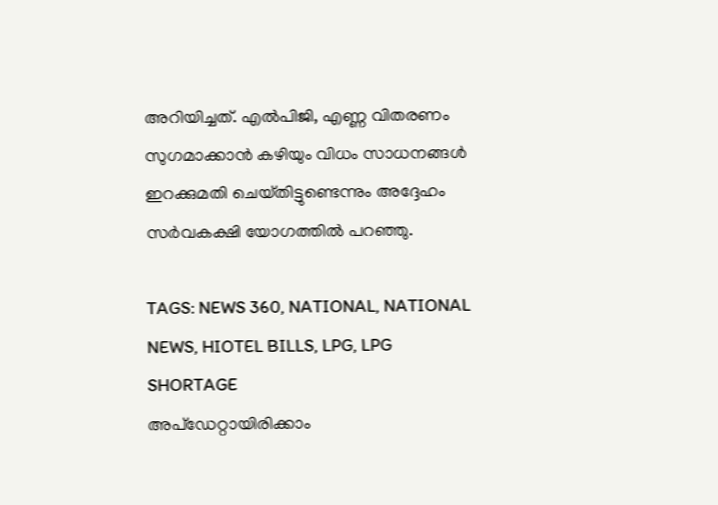അറിയിച്ചത്. എൽപിജി, എണ്ണ വിതരണം സുഗമാക്കാൻ കഴിയും വിധം സാധനങ്ങൾ ഇറക്കുമതി ചെയ്‌തിട്ടുണ്ടെന്നും അദ്ദേഹം സർവകക്ഷി യോഗത്തിൽ പറഞ്ഞു.

TAGS: NEWS 360, NATIONAL, NATIONAL NEWS, HIOTEL BILLS, LPG, LPG SHORTAGE
അപ്ഡേറ്റായിരിക്കാം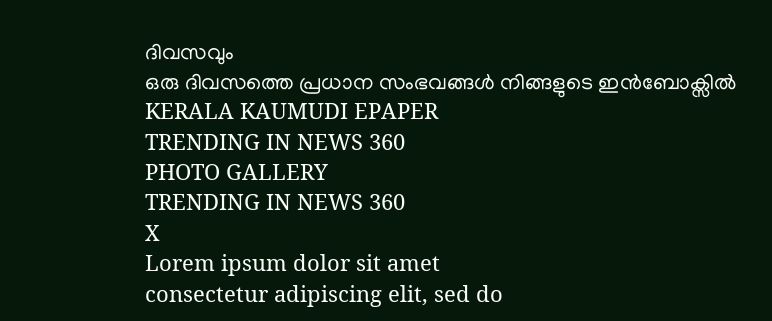ദിവസവും
ഒരു ദിവസത്തെ പ്രധാന സംഭവങ്ങൾ നിങ്ങളുടെ ഇൻബോക്സിൽ
KERALA KAUMUDI EPAPER
TRENDING IN NEWS 360
PHOTO GALLERY
TRENDING IN NEWS 360
X
Lorem ipsum dolor sit amet
consectetur adipiscing elit, sed do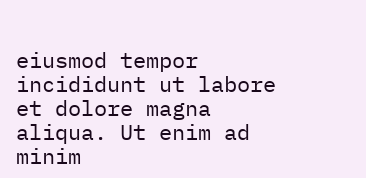eiusmod tempor incididunt ut labore et dolore magna aliqua. Ut enim ad minim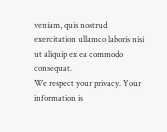veniam, quis nostrud exercitation ullamco laboris nisi ut aliquip ex ea commodo consequat.
We respect your privacy. Your information is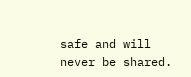safe and will never be shared.